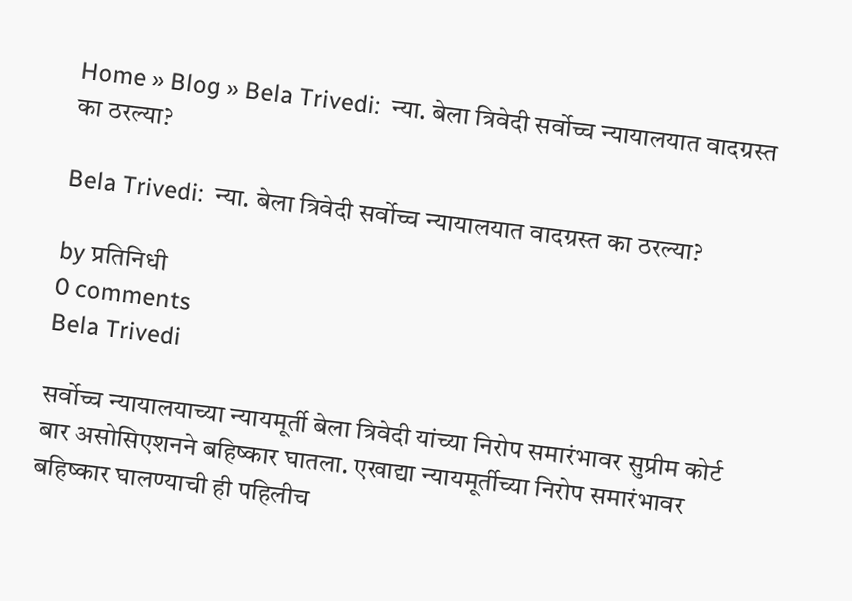Home » Blog » Bela Trivedi:  न्या. बेला त्रिवेदी सर्वोच्च न्यायालयात वादग्रस्त का ठरल्या?

Bela Trivedi:  न्या. बेला त्रिवेदी सर्वोच्च न्यायालयात वादग्रस्त का ठरल्या?

by प्रतिनिधी
0 comments
Bela Trivedi

सर्वोच्च न्यायालयाच्या न्यायमूर्ती बेला त्रिवेदी यांच्या निरोप समारंभावर सुप्रीम कोर्ट बार असोसिएशनने बहिष्कार घातला. एखाद्या न्यायमूर्तीच्या निरोप समारंभावर बहिष्कार घालण्याची ही पहिलीच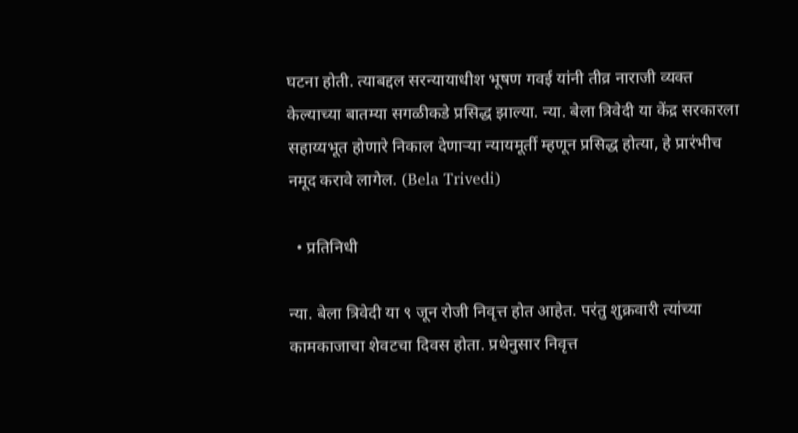घटना होती. त्याबद्दल सरन्यायाधीश भूषण गवई यांनी तीव्र नाराजी व्यक्त केल्याच्या बातम्या सगळीकडे प्रसिद्ध झाल्या. न्या. बेला त्रिवेदी या केंद्र सरकारला सहाय्यभूत होणारे निकाल देणाऱ्या न्यायमूर्ती म्हणून प्रसिद्ध होत्या, हे प्रारंभीच नमूद करावे लागेल. (Bela Trivedi)

  • प्रतिनिधी

न्या. बेला त्रिवेदी या ९ जून रोजी निवृत्त होत आहेत. परंतु शुक्रवारी त्यांच्या कामकाजाचा शेवटचा दिवस होता. प्रथेनुसार निवृत्त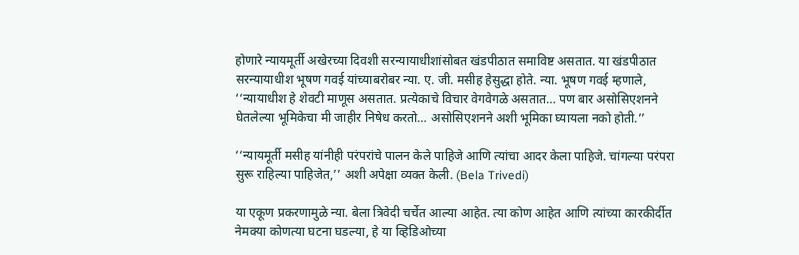होणारे न्यायमूर्ती अखेरच्या दिवशी सरन्यायाधीशांसोबत खंडपीठात समाविष्ट असतात. या खंडपीठात सरन्यायाधीश भूषण गवई यांच्याबरोबर न्या. ए. जी. मसीह हेसुद्धा होते. न्या. भूषण गवई म्हणाले, ‘‘न्यायाधीश हे शेवटी माणूस असतात. प्रत्येकाचे विचार वेगवेगळे असतात… पण बार असोसिएशनने घेतलेल्या भूमिकेचा मी जाहीर निषेध करतो… असोसिएशनने अशी भूमिका घ्यायला नको होती.’’

‘‘न्यायमूर्ती मसीह यांनीही परंपरांचे पालन केले पाहिजे आणि त्यांचा आदर केला पाहिजे. चांगल्या परंपरा सुरू राहिल्या पाहिजेत,’’ अशी अपेक्षा व्यक्त केली. (Bela Trivedi)

या एकूण प्रकरणामुळे न्या. बेला त्रिवेदी चर्चेत आल्या आहेत. त्या कोण आहेत आणि त्यांच्या कारकीर्दीत नेमक्या कोणत्या घटना घडल्या, हे या व्हिडिओच्या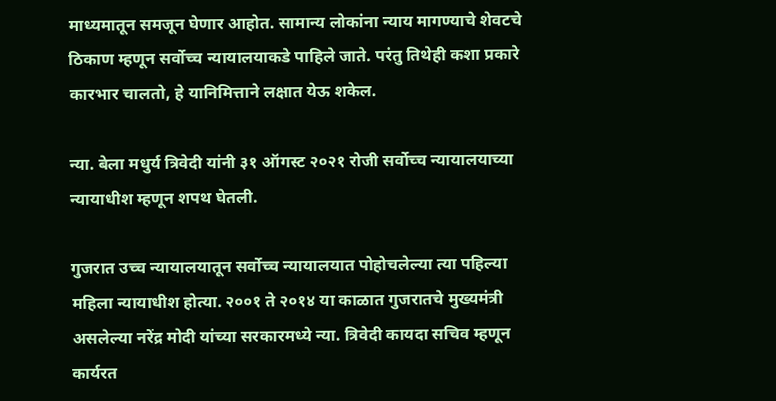माध्यमातून समजून घेणार आहोत. सामान्य लोकांना न्याय मागण्याचे शेवटचे ठिकाण म्हणून सर्वोच्च न्यायालयाकडे पाहिले जाते. परंतु तिथेही कशा प्रकारे कारभार चालतो, हे यानिमित्ताने लक्षात येऊ शकेल.

न्या. बेला मधुर्य त्रिवेदी यांनी ३१ ऑगस्ट २०२१ रोजी सर्वोच्च न्यायालयाच्या न्यायाधीश म्हणून शपथ घेतली.

गुजरात उच्च न्यायालयातून सर्वोच्च न्यायालयात पोहोचलेल्या त्या पहिल्या महिला न्यायाधीश होत्या. २००१ ते २०१४ या काळात गुजरातचे मुख्यमंत्री असलेल्या नरेंद्र मोदी यांच्या सरकारमध्ये न्या. त्रिवेदी कायदा सचिव म्हणून कार्यरत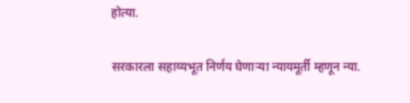होत्या.

सरकारला सहाय्यभूत निर्णय घेणाऱ्या न्यायमूर्ती म्हणून न्या.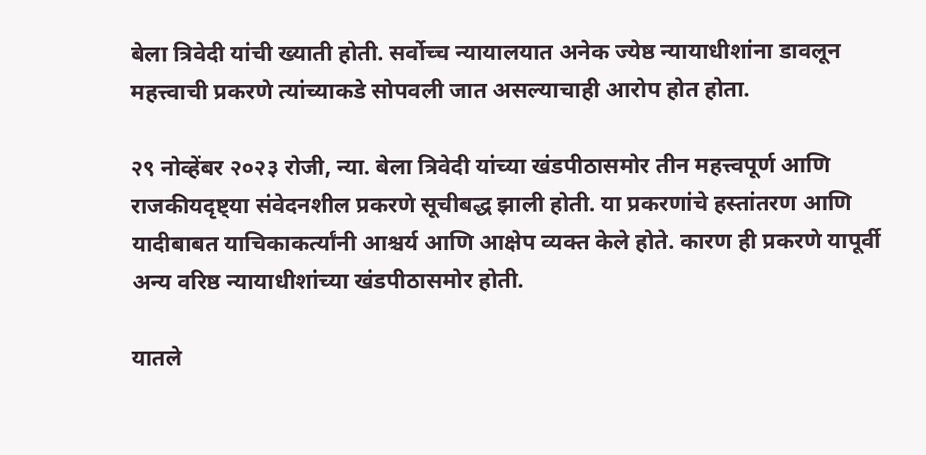बेला त्रिवेदी यांची ख्याती होती. सर्वोच्च न्यायालयात अनेक ज्येष्ठ न्यायाधीशांना डावलून महत्त्वाची प्रकरणे त्यांच्याकडे सोपवली जात असल्याचाही आरोप होत होता.

२९ नोव्हेंबर २०२३ रोजी, न्या. बेला त्रिवेदी यांच्या खंडपीठासमोर तीन महत्त्वपूर्ण आणि राजकीयदृष्ट्या संवेदनशील प्रकरणे सूचीबद्ध झाली होती. या प्रकरणांचे हस्तांतरण आणि यादीबाबत याचिकाकर्त्यांनी आश्चर्य आणि आक्षेप व्यक्त केले होते. कारण ही प्रकरणे यापूर्वी अन्य वरिष्ठ न्यायाधीशांच्या खंडपीठासमोर होती.

यातले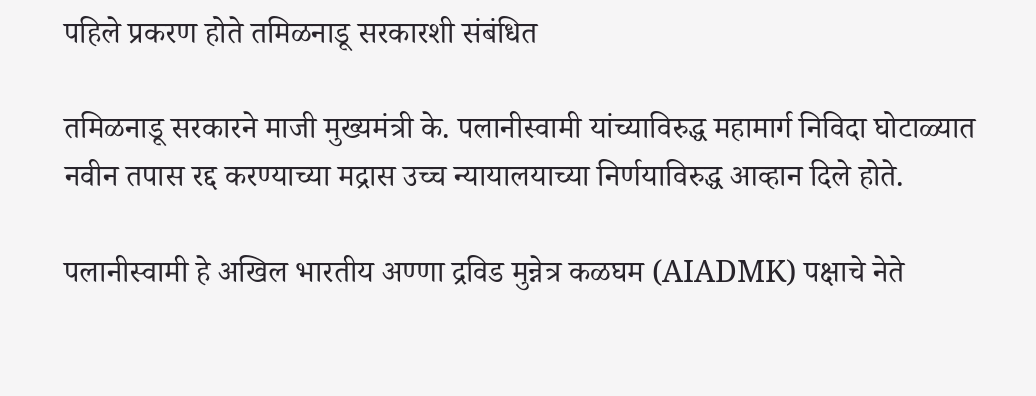पहिले प्रकरण होते तमिळनाडू सरकारशी संबंधित

तमिळनाडू सरकारने माजी मुख्यमंत्री के. पलानीस्वामी यांच्याविरुद्ध महामार्ग निविदा घोटाळ्यात नवीन तपास रद्द करण्याच्या मद्रास उच्च न्यायालयाच्या निर्णयाविरुद्ध आव्हान दिले होते.

पलानीस्वामी हे अखिल भारतीय अण्णा द्रविड मुन्नेत्र कळघम (AIADMK) पक्षाचे नेते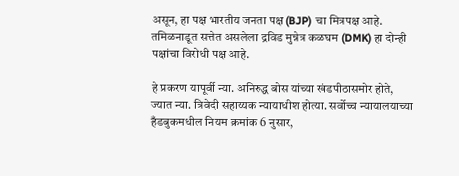असून, हा पक्ष भारतीय जनता पक्ष (BJP) चा मित्रपक्ष आहे. तमिळनाडूत सत्तेत असलेला द्रविड मुन्नेत्र कळघम (DMK) हा दोन्ही पक्षांचा विरोधी पक्ष आहे.

हे प्रकरण यापूर्वी न्या. अनिरुद्ध बोस यांच्या खंडपीठासमोर होते, ज्यात न्या. त्रिवेदी सहाय्यक न्यायाधीश होत्या. सर्वोच्च न्यायालयाच्या हँडबुकमधील नियम क्रमांक 6 नुसार,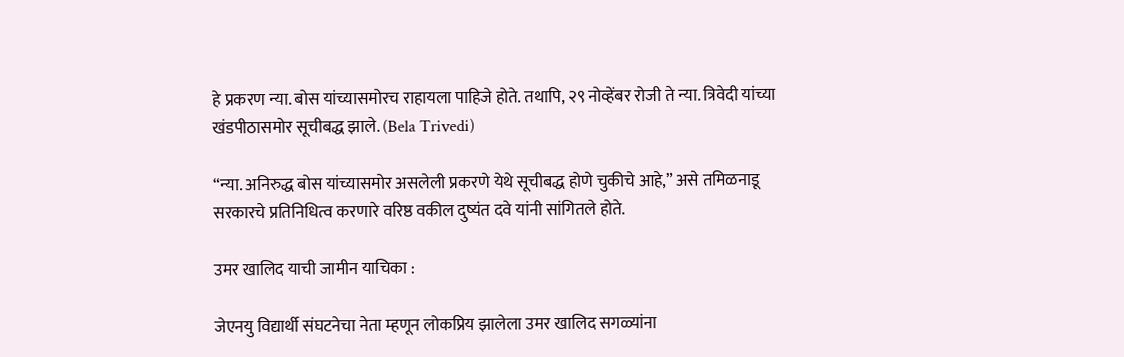हे प्रकरण न्या. बोस यांच्यासमोरच राहायला पाहिजे होते. तथापि, २९ नोव्हेंबर रोजी ते न्या. त्रिवेदी यांच्या खंडपीठासमोर सूचीबद्ध झाले. (Bela Trivedi)

“न्या. अनिरुद्ध बोस यांच्यासमोर असलेली प्रकरणे येथे सूचीबद्ध होणे चुकीचे आहे,” असे तमिळनाडू सरकारचे प्रतिनिधित्व करणारे वरिष्ठ वकील दुष्यंत दवे यांनी सांगितले होते.

उमर खालिद याची जामीन याचिका :

जेएनयु विद्यार्थी संघटनेचा नेता म्हणून लोकप्रिय झालेला उमर खालिद सगळ्यांना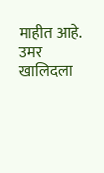माहीत आहे. उमर खालिदला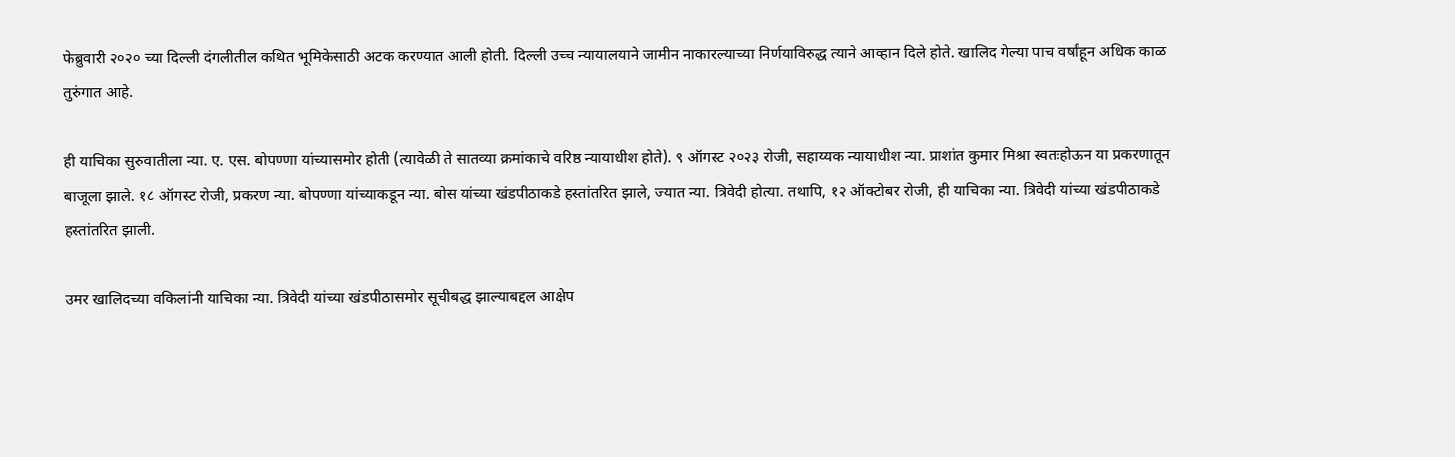फेब्रुवारी २०२० च्या दिल्ली दंगलीतील कथित भूमिकेसाठी अटक करण्यात आली होती. दिल्ली उच्च न्यायालयाने जामीन नाकारल्याच्या निर्णयाविरुद्ध त्याने आव्हान दिले होते. खालिद गेल्या पाच वर्षांहून अधिक काळ तुरुंगात आहे.

ही याचिका सुरुवातीला न्या. ए. एस. बोपण्णा यांच्यासमोर होती (त्यावेळी ते सातव्या क्रमांकाचे वरिष्ठ न्यायाधीश होते). ९ ऑगस्ट २०२३ रोजी, सहाय्यक न्यायाधीश न्या. प्राशांत कुमार मिश्रा स्वतःहोऊन या प्रकरणातून बाजूला झाले. १८ ऑगस्ट रोजी, प्रकरण न्या. बोपण्णा यांच्याकडून न्या. बोस यांच्या खंडपीठाकडे हस्तांतरित झाले, ज्यात न्या. त्रिवेदी होत्या. तथापि, १२ ऑक्टोबर रोजी, ही याचिका न्या. त्रिवेदी यांच्या खंडपीठाकडे हस्तांतरित झाली.

उमर खालिदच्या वकिलांनी याचिका न्या. त्रिवेदी यांच्या खंडपीठासमोर सूचीबद्ध झाल्याबद्दल आक्षेप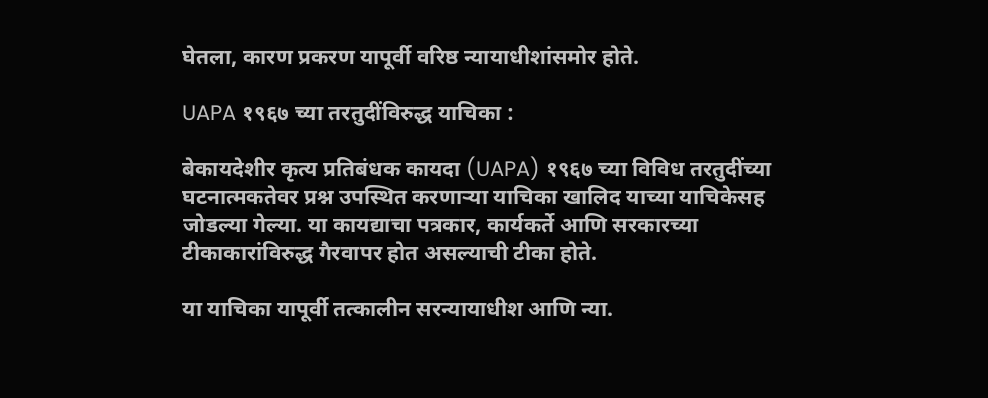घेतला, कारण प्रकरण यापूर्वी वरिष्ठ न्यायाधीशांसमोर होते.

UAPA १९६७ च्या तरतुदींविरुद्ध याचिका :

बेकायदेशीर कृत्य प्रतिबंधक कायदा (UAPA) १९६७ च्या विविध तरतुदींच्या घटनात्मकतेवर प्रश्न उपस्थित करणाऱ्या याचिका खालिद याच्या याचिकेसह जोडल्या गेल्या. या कायद्याचा पत्रकार, कार्यकर्ते आणि सरकारच्या टीकाकारांविरुद्ध गैरवापर होत असल्याची टीका होते.

या याचिका यापूर्वी तत्कालीन सरन्यायाधीश आणि न्या.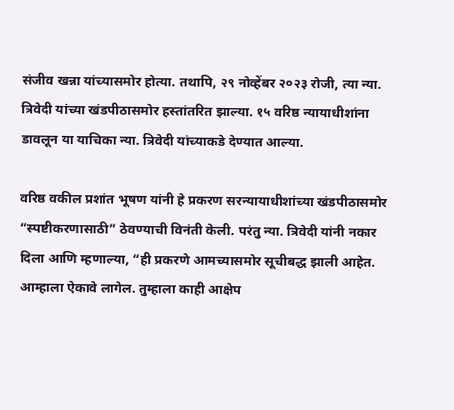संजीव खन्ना यांच्यासमोर होत्या. तथापि, २९ नोव्हेंबर २०२३ रोजी, त्या न्या. त्रिवेदी यांच्या खंडपीठासमोर हस्तांतरित झाल्या. १५ वरिष्ठ न्यायाधीशांना डावलून या याचिका न्या. त्रिवेदी यांच्याकडे देण्यात आल्या.

वरिष्ठ वकील प्रशांत भूषण यांनी हे प्रकरण सरन्यायाधीशांच्या खंडपीठासमोर “स्पष्टीकरणासाठी” ठेवण्याची विनंती केली. परंतु न्या. त्रिवेदी यांनी नकार दिला आणि म्हणाल्या, “ही प्रकरणे आमच्यासमोर सूचीबद्ध झाली आहेत. आम्हाला ऐकावे लागेल. तुम्हाला काही आक्षेप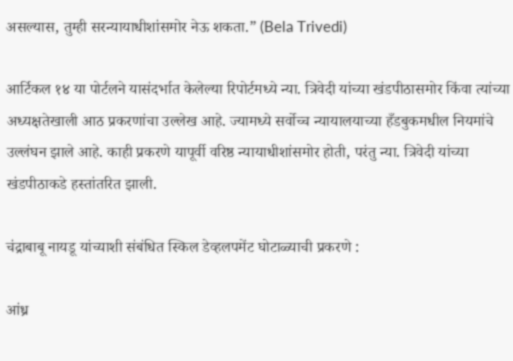असल्यास, तुम्ही सरन्यायाधीशांसमोर नेऊ शकता.” (Bela Trivedi)

आर्टिकल १४ या पोर्टलने यासंदर्भात केलेल्या रिपोर्टमध्ये न्या. त्रिवेदी यांच्या खंडपीठासमोर किंवा त्यांच्या अध्यक्षतेखाली आठ प्रकरणांचा उल्लेख आहे. ज्यामध्ये सर्वोच्च न्यायालयाच्या हँडबुकमधील नियमांचे उल्लंघन झाले आहे. काही प्रकरणे यापूर्वी वरिष्ठ न्यायाधीशांसमोर होती, परंतु न्या. त्रिवेदी यांच्या खंडपीठाकडे हस्तांतरित झाली.

चंद्राबाबू नायडू यांच्याशी संबंधित स्किल डेव्हलपमेंट घोटाळ्याची प्रकरणे :

आंध्र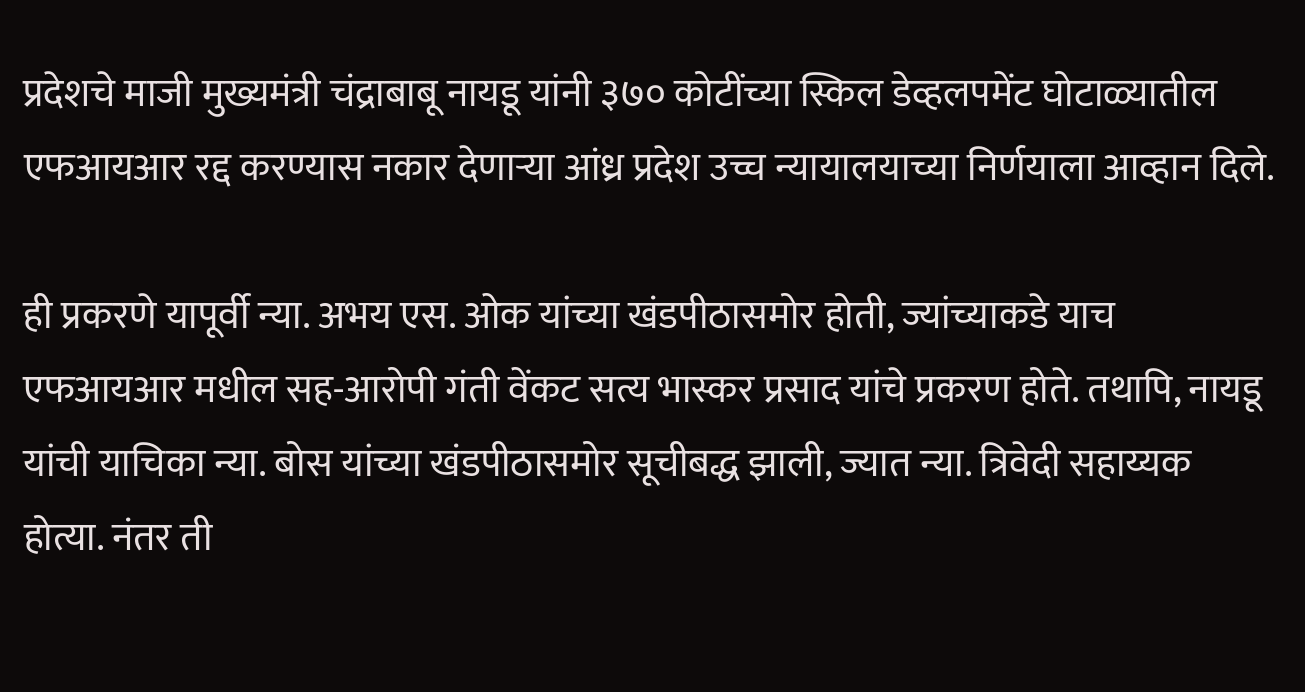प्रदेशचे माजी मुख्यमंत्री चंद्राबाबू नायडू यांनी ३७० कोटींच्या स्किल डेव्हलपमेंट घोटाळ्यातील एफआयआर रद्द करण्यास नकार देणाऱ्या आंध्र प्रदेश उच्च न्यायालयाच्या निर्णयाला आव्हान दिले.

ही प्रकरणे यापूर्वी न्या. अभय एस. ओक यांच्या खंडपीठासमोर होती, ज्यांच्याकडे याच एफआयआर मधील सह-आरोपी गंती वेंकट सत्य भास्कर प्रसाद यांचे प्रकरण होते. तथापि, नायडू यांची याचिका न्या. बोस यांच्या खंडपीठासमोर सूचीबद्ध झाली, ज्यात न्या. त्रिवेदी सहाय्यक होत्या. नंतर ती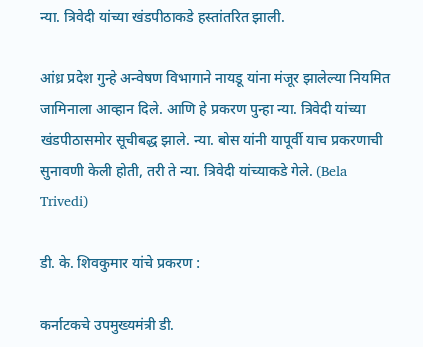न्या. त्रिवेदी यांच्या खंडपीठाकडे हस्तांतरित झाली.

आंध्र प्रदेश गुन्हे अन्वेषण विभागाने नायडू यांना मंजूर झालेल्या नियमित जामिनाला आव्हान दिले. आणि हे प्रकरण पुन्हा न्या. त्रिवेदी यांच्या खंडपीठासमोर सूचीबद्ध झाले. न्या. बोस यांनी यापूर्वी याच प्रकरणाची सुनावणी केली होती, तरी ते न्या. त्रिवेदी यांच्याकडे गेले. (Bela Trivedi)

डी. के. शिवकुमार यांचे प्रकरण :

कर्नाटकचे उपमुख्यमंत्री डी.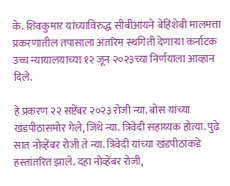के. शिवकुमार यांच्याविरुद्ध सीबीआयने बेहिशेबी मालमत्ता प्रकरणातील तपासाला अंतरिम स्थगिती देणाऱ्या कर्नाटक उच्च न्यायालयाच्या १२ जून २०२३च्या निर्णयाला आव्हान दिले.

हे प्रकरण २२ सप्टेंबर २०२३ रोजी न्या. बोस यांच्या खंडपीठासमोर गेले, जिथे न्या. त्रिवेदी सहाय्यक होत्या. पुढे सात नोव्हेंबर रोजी ते न्या. त्रिवेदी यांच्या खंडपीठाकडे हस्तांतरित झाले. दहा नोव्हेंबर रोजी,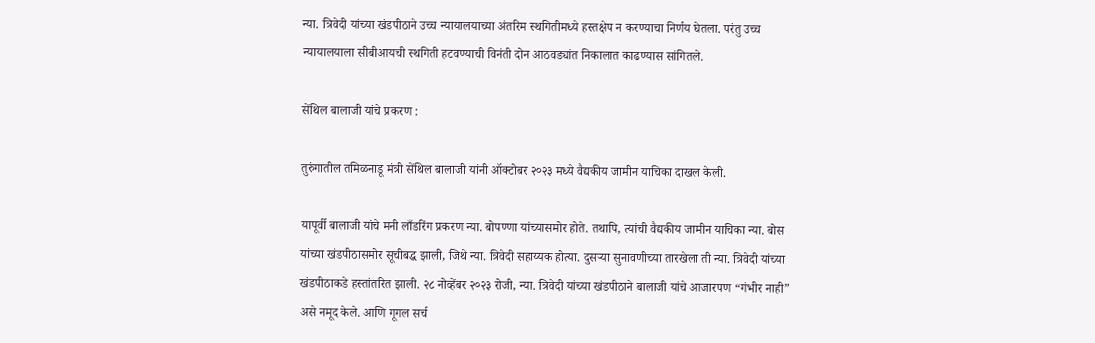न्या. त्रिवेदी यांच्या खंडपीठाने उच्च न्यायालयाच्या अंतरिम स्थगितीमध्ये हस्तक्षेप न करण्याचा निर्णय घेतला. परंतु उच्च न्यायालयाला सीबीआयची स्थगिती हटवण्याची विनंती दोन आठवड्यांत निकालात काढण्यास सांगितले.

सेंथिल बालाजी यांचे प्रकरण :

तुरुंगातील तमिळनाडू मंत्री सेंथिल बालाजी यांनी ऑक्टोबर २०२३ मध्ये वैद्यकीय जामीन याचिका दाखल केली.

यापूर्वी बालाजी यांचे मनी लाँडरिंग प्रकरण न्या. बोपण्णा यांच्यासमोर होते. तथापि, त्यांची वैद्यकीय जामीन याचिका न्या. बोस यांच्या खंडपीठासमोर सूचीबद्ध झाली, जिथे न्या. त्रिवेदी सहाय्यक होत्या. दुसऱ्या सुनावणीच्या तारखेला ती न्या. त्रिवेदी यांच्या खंडपीठाकडे हस्तांतरित झाली. २८ नोव्हेंबर २०२३ रोजी, न्या. त्रिवेदी यांच्या खंडपीठाने बालाजी यांचे आजारपण “गंभीर नाही” असे नमूद केले. आणि गूगल सर्च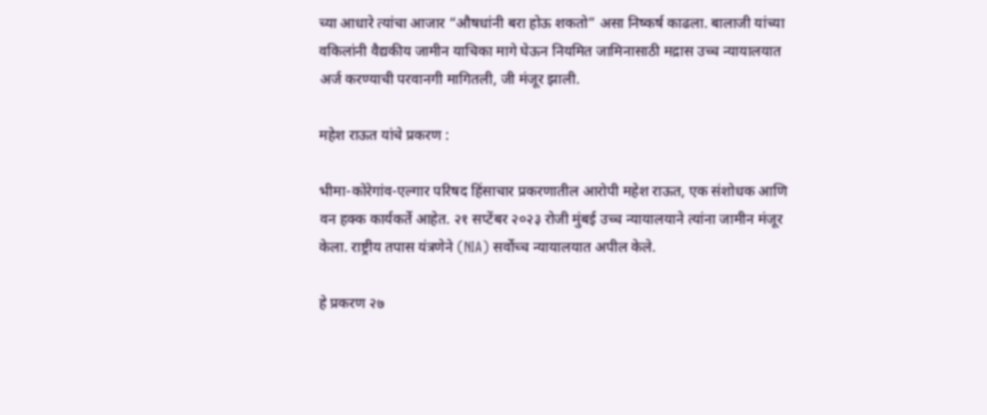च्या आधारे त्यांचा आजार “औषधांनी बरा होऊ शकतो” असा निष्कर्ष काढला. बालाजी यांच्या वकिलांनी वैद्यकीय जामीन याचिका मागे घेऊन नियमित जामिनासाठी मद्रास उच्च न्यायालयात अर्ज करण्याची परवानगी मागितली, जी मंजूर झाली.

महेश राऊत यांचे प्रकरण :

भीमा-कोरेगांव-एल्गार परिषद हिंसाचार प्रकरणातील आरोपी महेश राऊत, एक संशोधक आणि वन हक्क कार्यकर्ते आहेत. २१ सप्टेंबर २०२३ रोजी मुंबई उच्च न्यायालयाने त्यांना जामीन मंजूर केला. राष्ट्रीय तपास यंत्रणेने (NIA) सर्वोच्च न्यायालयात अपील केले.

हे प्रकरण २७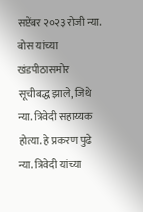सप्टेंबर २०२३ रोजी न्या. बोस यांच्या खंडपीठासमोर सूचीबद्ध झाले, जिथे न्या. त्रिवेदी सहाय्यक होत्या. हे प्रकरण पुढे न्या. त्रिवेदी यांच्या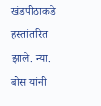खंडपीठाकडे हस्तांतरित झाले. न्या. बोस यांनी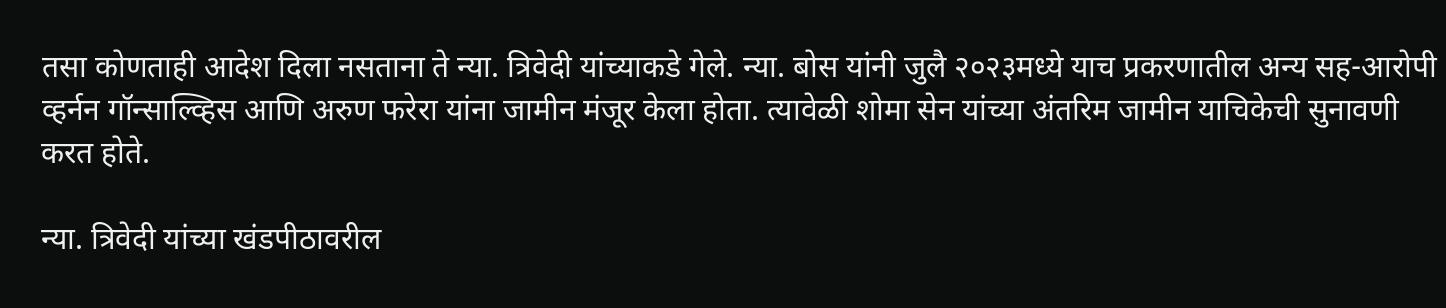तसा कोणताही आदेश दिला नसताना ते न्या. त्रिवेदी यांच्याकडे गेले. न्या. बोस यांनी जुलै २०२३मध्ये याच प्रकरणातील अन्य सह-आरोपी व्हर्नन गॉन्साल्व्हिस आणि अरुण फरेरा यांना जामीन मंजूर केला होता. त्यावेळी शोमा सेन यांच्या अंतरिम जामीन याचिकेची सुनावणी करत होते.

न्या. त्रिवेदी यांच्या खंडपीठावरील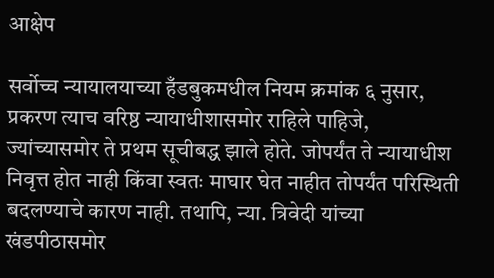आक्षेप

सर्वोच्च न्यायालयाच्या हँडबुकमधील नियम क्रमांक ६ नुसार, प्रकरण त्याच वरिष्ठ न्यायाधीशासमोर राहिले पाहिजे, ज्यांच्यासमोर ते प्रथम सूचीबद्ध झाले होते. जोपर्यंत ते न्यायाधीश निवृत्त होत नाही किंवा स्वतः माघार घेत नाहीत तोपर्यंत परिस्थिती बदलण्याचे कारण नाही. तथापि, न्या. त्रिवेदी यांच्या खंडपीठासमोर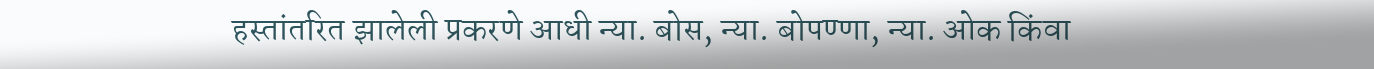हस्तांतरित झालेली प्रकरणे आधी न्या. बोस, न्या. बोपण्णा, न्या. ओक किंवा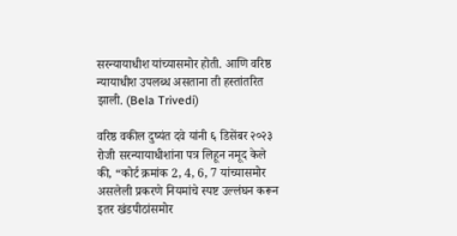सरन्यायाधीश यांच्यासमोर होती. आणि वरिष्ठ न्यायाधीश उपलब्ध असताना ती हस्तांतरित झाली. (Bela Trivedi)

वरिष्ठ वकील दुष्यंत दवे यांनी ६ डिसेंबर २०२३ रोजी सरन्यायाधीशांना पत्र लिहून नमूद केले की, “कोर्ट क्रमांक 2, 4, 6, 7 यांच्यासमोर असलेली प्रकरणे नियमांचे स्पष्ट उल्लंघन करून इतर खंडपीठांसमोर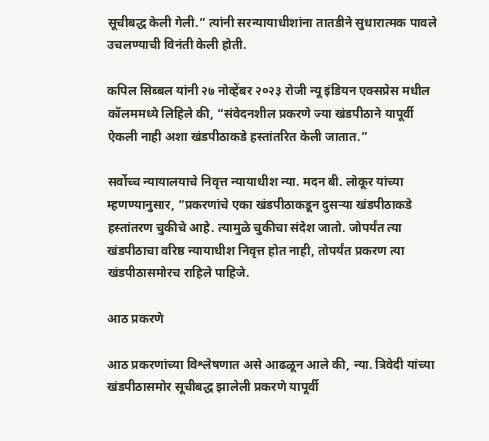सूचीबद्ध केली गेली.” त्यांनी सरन्यायाधीशांना तातडीने सुधारात्मक पावले उचलण्याची विनंती केली होती.

कपिल सिब्बल यांनी २७ नोव्हेंबर २०२३ रोजी न्यू इंडियन एक्सप्रेस मधील कॉलममध्ये लिहिले की, “संवेदनशील प्रकरणे ज्या खंडपीठाने यापूर्वी ऐकली नाही अशा खंडपीठाकडे हस्तांतरित केली जातात.”

सर्वोच्च न्यायालयाचे निवृत्त न्यायाधीश न्या. मदन बी. लोकूर यांच्या म्हणण्यानुसार, “प्रकरणांचे एका खंडपीठाकडून दुसऱ्या खंडपीठाकडे हस्तांतरण चुकीचे आहे. त्यामुळे चुकीचा संदेश जातो. जोपर्यंत त्या खंडपीठाचा वरिष्ठ न्यायाधीश निवृत्त होत नाही, तोपर्यंत प्रकरण त्या खंडपीठासमोरच राहिले पाहिजे.

आठ प्रकरणे

आठ प्रकरणांच्या विश्लेषणात असे आढळून आले की, न्या. त्रिवेदी यांच्या खंडपीठासमोर सूचीबद्ध झालेली प्रकरणे यापूर्वी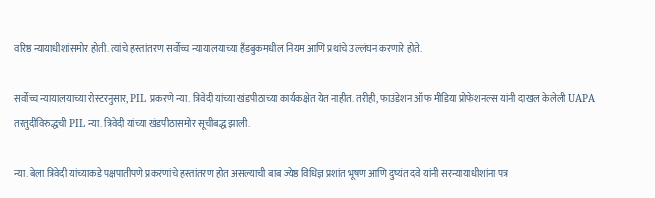वरिष्ठ न्यायाधीशांसमोर होती. त्यांचे हस्तांतरण सर्वोच्च न्यायालयाच्या हँडबुकमधील नियम आणि प्रथांचे उल्लंघन करणारे होते.

सर्वोच्च न्यायालयाच्या रोस्टरनुसार, PIL प्रकरणे न्या. त्रिवेदी यांच्या खंडपीठाच्या कार्यकक्षेत येत नाहीत. तरीही, फाउंडेशन ऑफ मीडिया प्रोफेशनल्स यांनी दाखल केलेली UAPA तरतुदींविरुद्धची PIL न्या. त्रिवेदी यांच्या खंडपीठासमोर सूचीबद्ध झाली.

न्या. बेला त्रिवेदी यांच्याकडे पक्षपातीपणे प्रकरणांचे हस्तांतरण होत असल्याची बाब ज्येष्ठ विधिज्ञ प्रशांत भूषण आणि दुष्यंत दवे यांनी सरन्यायाधीशांना पत्र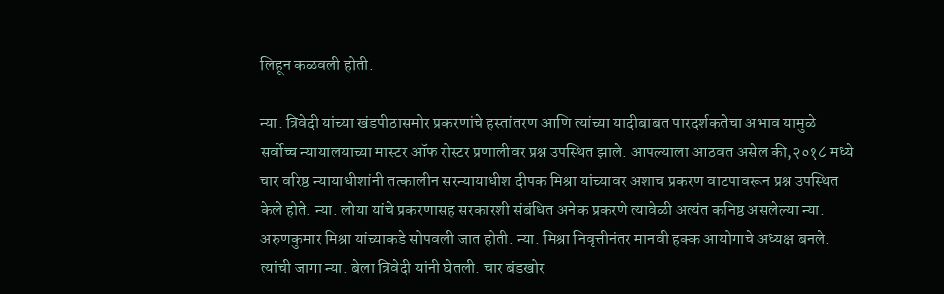लिहून कळवली होती.

न्या. त्रिवेदी यांच्या खंडपीठासमोर प्रकरणांचे हस्तांतरण आणि त्यांच्या यादीबाबत पारदर्शकतेचा अभाव यामुळे सर्वोच्च न्यायालयाच्या मास्टर ऑफ रोस्टर प्रणालीवर प्रश्न उपस्थित झाले. आपल्याला आठवत असेल की,२०१८ मध्ये चार वरिष्ठ न्यायाधीशांनी तत्कालीन सरन्यायाधीश दीपक मिश्रा यांच्यावर अशाच प्रकरण वाटपावरून प्रश्न उपस्थित केले होते. न्या. लोया यांचे प्रकरणासह सरकारशी संबंधित अनेक प्रकरणे त्यावेळी अत्यंत कनिष्ठ असलेल्या न्या. अरुणकुमार मिश्रा यांच्याकडे सोपवली जात होती. न्या. मिश्रा निवृत्तीनंतर मानवी हक्क आयोगाचे अध्यक्ष बनले. त्यांची जागा न्या. बेला त्रिवेदी यांनी घेतली. चार बंडखोर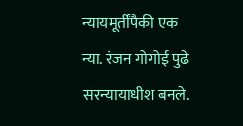न्यायमूर्तींपैकी एक न्या. रंजन गोगोई पुढे सरन्यायाधीश बनले.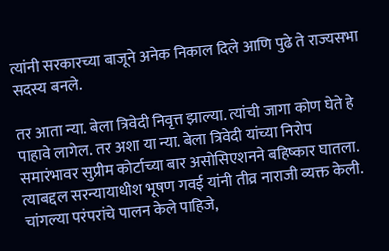त्यांनी सरकारच्या बाजूने अनेक निकाल दिले आणि पुढे ते राज्यसभा सदस्य बनले.

तर आता न्या. बेला त्रिवेदी निवृत्त झाल्या. त्यांची जागा कोण घेते हे पाहावे लागेल. तर अशा या न्या. बेला त्रिवेदी यांच्या निरोप समारंभावर सुप्रीम कोर्टाच्या बार असोसिएशनने बहिष्कार घातला. त्याबद्दल सरन्यायाधीश भूषण गवई यांनी तीव्र नाराजी व्यक्त केली. चांगल्या परंपरांचे पालन केले पाहिजे,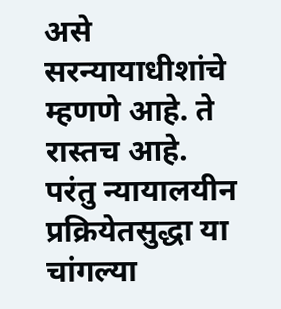असे सरन्यायाधीशांचे म्हणणे आहे. ते रास्तच आहे. परंतु न्यायालयीन प्रक्रियेतसुद्धा या चांगल्या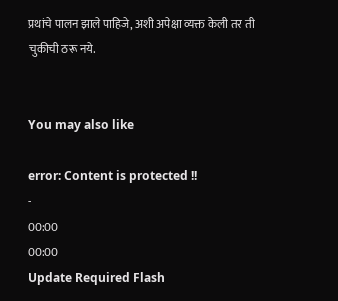प्रथांचे पालन झाले पाहिजे, अशी अपेक्षा व्यक्त केली तर ती चुकीची ठरू नये.


You may also like

error: Content is protected !!
-
00:00
00:00
Update Required Flash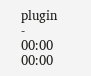plugin
-
00:00
00:00